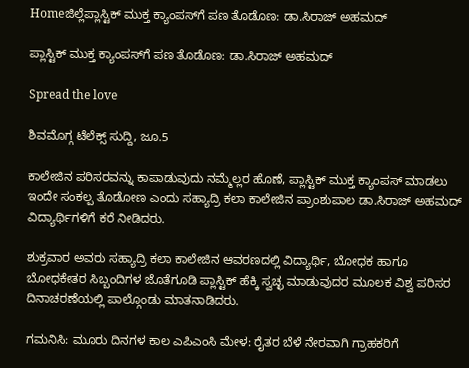Homeಜಿಲ್ಲೆಪ್ಲಾಸ್ಟಿಕ್ ಮುಕ್ತ ಕ್ಯಾಂಪಸ್‌ಗೆ ಪಣ ತೊಡೊಣ: ಡಾ.ಸಿರಾಜ್ ಅಹಮದ್

ಪ್ಲಾಸ್ಟಿಕ್ ಮುಕ್ತ ಕ್ಯಾಂಪಸ್‌ಗೆ ಪಣ ತೊಡೊಣ: ಡಾ.ಸಿರಾಜ್ ಅಹಮದ್

Spread the love

ಶಿವಮೊಗ್ಗ ಟೆಲೆಕ್ಸ್ ಸುದ್ದಿ, ಜೂ.5

ಕಾಲೇಜಿನ ಪರಿಸರವನ್ನು ಕಾಪಾಡುವುದು ನಮ್ಮೆಲ್ಲರ ಹೊಣೆ, ಪ್ಲಾಸ್ಟಿಕ್ ಮುಕ್ತ ಕ್ಯಾಂಪಸ್ ಮಾಡಲು ಇಂದೇ ಸಂಕಲ್ಪ ತೊಡೋಣ ಎಂದು ಸಹ್ಯಾದ್ರಿ ಕಲಾ ಕಾಲೇಜಿನ ಪ್ರಾಂಶುಪಾಲ ಡಾ.ಸಿರಾಜ್ ಅಹಮದ್ ವಿದ್ಯಾರ್ಥಿಗಳಿಗೆ ಕರೆ ನೀಡಿದರು.

ಶುಕ್ರವಾರ ಅವರು ಸಹ್ಯಾದ್ರಿ ಕಲಾ ಕಾಲೇಜಿನ ಆವರಣದಲ್ಲಿ ವಿದ್ಯಾರ್ಥಿ, ಬೋಧಕ ಹಾಗೂ ಬೋಧಕೇತರ ಸಿಬ್ಬಂದಿಗಳ ಜೊತೆಗೂಡಿ ಪ್ಲಾಸ್ಟಿಕ್ ಹೆಕ್ಕಿ ಸ್ವಚ್ಛ ಮಾಡುವುದರ ಮೂಲಕ ವಿಶ್ವ ಪರಿಸರ ದಿನಾಚರಣೆಯಲ್ಲಿ ಪಾಲ್ಗೊಂಡು ಮಾತನಾಡಿದರು.

ಗಮನಿಸಿ: ಮೂರು ದಿನಗಳ ಕಾಲ ಎಪಿಎಂಸಿ ಮೇಳ: ರೈತರ ಬೆಳೆ ನೇರವಾಗಿ ಗ್ರಾಹಕರಿಗೆ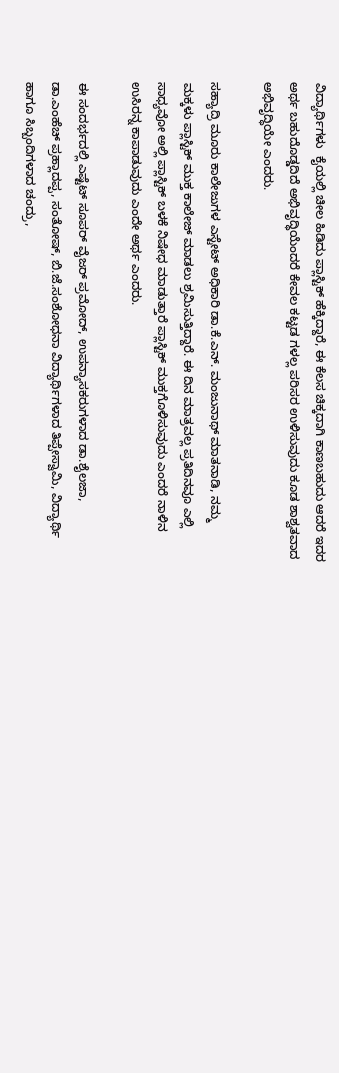ವಿದ್ಯಾರ್ಥಿಗಳು  ಕೈಯಲ್ಲಿ ಚೀಲ ಹಿಡಿದು ಪ್ಲಾಸ್ಟಿಕ್ ಹೆಕ್ಕಿದ್ದಾರೆ, ಈ ಕೆಲಸ ಚಿಕ್ಕದಾಗಿ ಕಾಣಬಹುದು ಆದರೆ ಇದರ ಅರ್ಥ ಬಹುದೊಡ್ಡದಿದೆ ಅಭಿವೃದ್ಧಿಯೆಂದರೆ ಕೇವಲ ಕಟ್ಟಡ ಗಳಲ್ಲ ಪರಿಸರ ಉಳಿಸುವುದು ಕೂಡ ಶಾಶ್ವತವಾದ ಅಭಿವೃದ್ಧಿಯೇ ಎಂದರು.

ಸಹ್ಯಾದ್ರಿ ಮೂರು ಕಾಲೇಜುಗಳ ಎಸ್ಟೇಟ್ ಅಧಿಕಾರಿ ಡಾ.ಕೆ.ಎನ್. ಮಂಜುನಾಥ್ ಮಾತನಾಡಿ, ನಮ್ಮ ಮಕ್ಕಳು ಪ್ಲಾಸ್ಟಿಕ್ ಮುಕ್ತ ಕಾಲೇಜ್ ಮಾಡಲು ಶ್ರಮಿಸುತ್ತಿದ್ದಾರೆ. ಈ ದಿನ ಮಾತ್ರವಲ್ಲ ಪ್ರತಿದಿನವೂ ಎಲ್ಲಿ ಸಾಧ್ಯವೋ ಅಲ್ಲಿ ಪ್ಲಾಸ್ಟಿಕ್ ಬಳಕೆ ನಿಷೇಧ ಮಾಡುತ್ತಾರೆ ಪ್ಲಾಸ್ಟಿಕ್ ಮುಕ್ತಗೊಳಿಸುವುದು ಎಂದರೆ ನಾಳಿನ ಉಸಿರನ್ನ ಕಾಪಾಡುವುದು ಎಂದೇ ಅರ್ಥ ಎಂದರು.

ಈ ಸಂದರ್ಭದಲ್ಲಿ ಎಷ್ಟೆಟ್ ಸೂಪರ್ ವೈಜರ್ ಪ್ರಮೋದ್, ಉಪನ್ಯಾಸಕರುಗಳಾದ ಡಾ.ಶೈಲಜಾ, ಡಾ.ಎಂಹೆಚ್ ಪ್ರಹ್ಲಾದಪ್ಪ, ಸಂತೋಷ್, ಬಿ.ಜೆ.ಸಂಶೋಧನಾ ವಿದ್ಯಾರ್ಥಿಗಳಾದ ತಿಪ್ಪೇಸ್ವಾಮಿ, ವಿದ್ಯಾರ್ಥಿ ಹಾಗೂ ಸಿಬ್ಬಂದಿಗಳಾದ ಚಂದ್ರು,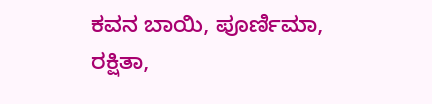ಕವನ ಬಾಯಿ, ಪೂರ್ಣಿಮಾ, ರಕ್ಷಿತಾ,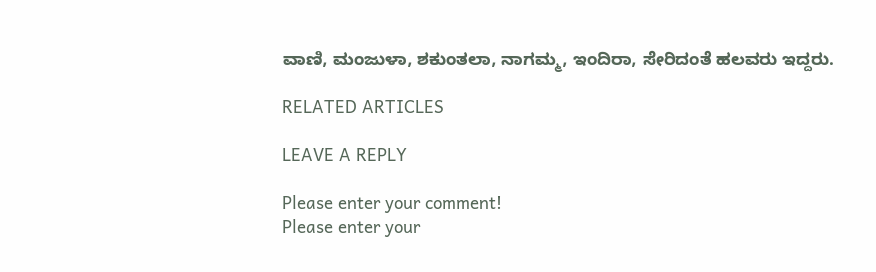ವಾಣಿ, ಮಂಜುಳಾ, ಶಕುಂತಲಾ, ನಾಗಮ್ಮ, ಇಂದಿರಾ, ಸೇರಿದಂತೆ ಹಲವರು ಇದ್ದರು.

RELATED ARTICLES

LEAVE A REPLY

Please enter your comment!
Please enter your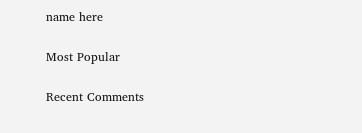name here

Most Popular

Recent Comments